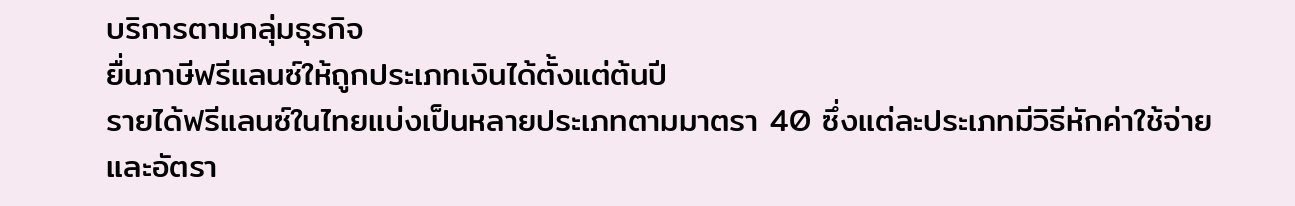บริการตามกลุ่มธุรกิจ
ยื่นภาษีฟรีแลนซ์ให้ถูกประเภทเงินได้ตั้งแต่ต้นปี
รายได้ฟรีแลนซ์ในไทยแบ่งเป็นหลายประเภทตามมาตรา 40 ซึ่งแต่ละประเภทมีวิธีหักค่าใช้จ่ายและอัตรา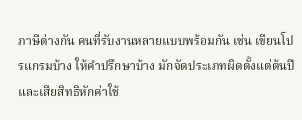ภาษีต่างกัน คนที่รับงานหลายแบบพร้อมกัน เช่น เขียนโปรแกรมบ้าง ให้คำปรึกษาบ้าง มักจัดประเภทผิดตั้งแต่ต้นปีและเสียสิทธิหักค่าใช้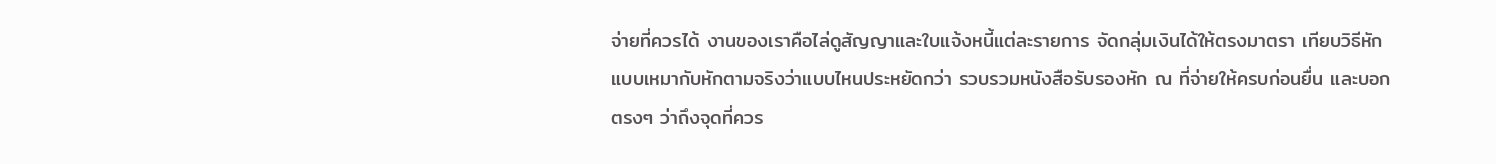จ่ายที่ควรได้ งานของเราคือไล่ดูสัญญาและใบแจ้งหนี้แต่ละรายการ จัดกลุ่มเงินได้ให้ตรงมาตรา เทียบวิธีหักแบบเหมากับหักตามจริงว่าแบบไหนประหยัดกว่า รวบรวมหนังสือรับรองหัก ณ ที่จ่ายให้ครบก่อนยื่น และบอกตรงๆ ว่าถึงจุดที่ควร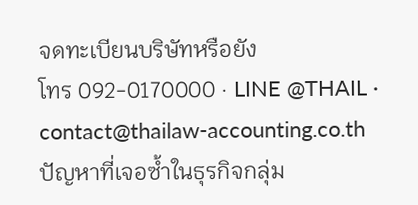จดทะเบียนบริษัทหรือยัง
โทร 092-0170000 · LINE @THAIL · contact@thailaw-accounting.co.th
ปัญหาที่เจอซ้ำในธุรกิจกลุ่ม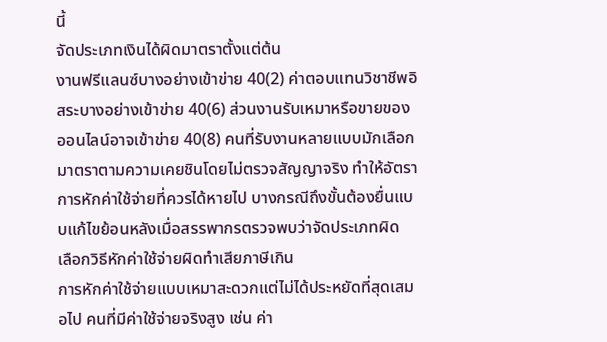นี้
จัดประเภทเงินได้ผิดมาตราตั้งแต่ต้น
งานฟรีแลนซ์บางอย่างเข้าข่าย 40(2) ค่าตอบแทนวิชาชีพอิสระบางอย่างเข้าข่าย 40(6) ส่วนงานรับเหมาหรือขายของออนไลน์อาจเข้าข่าย 40(8) คนที่รับงานหลายแบบมักเลือกมาตราตามความเคยชินโดยไม่ตรวจสัญญาจริง ทำให้อัตราการหักค่าใช้จ่ายที่ควรได้หายไป บางกรณีถึงขั้นต้องยื่นแบบแก้ไขย้อนหลังเมื่อสรรพากรตรวจพบว่าจัดประเภทผิด
เลือกวิธีหักค่าใช้จ่ายผิดทำเสียภาษีเกิน
การหักค่าใช้จ่ายแบบเหมาสะดวกแต่ไม่ได้ประหยัดที่สุดเสมอไป คนที่มีค่าใช้จ่ายจริงสูง เช่น ค่า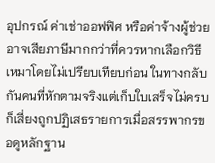อุปกรณ์ ค่าเช่าออฟฟิศ หรือค่าจ้างผู้ช่วย อาจเสียภาษีมากกว่าที่ควรหากเลือกวิธีเหมาโดยไม่เปรียบเทียบก่อน ในทางกลับกันคนที่หักตามจริงแต่เก็บใบเสร็จไม่ครบก็เสี่ยงถูกปฏิเสธรายการเมื่อสรรพากรขอดูหลักฐาน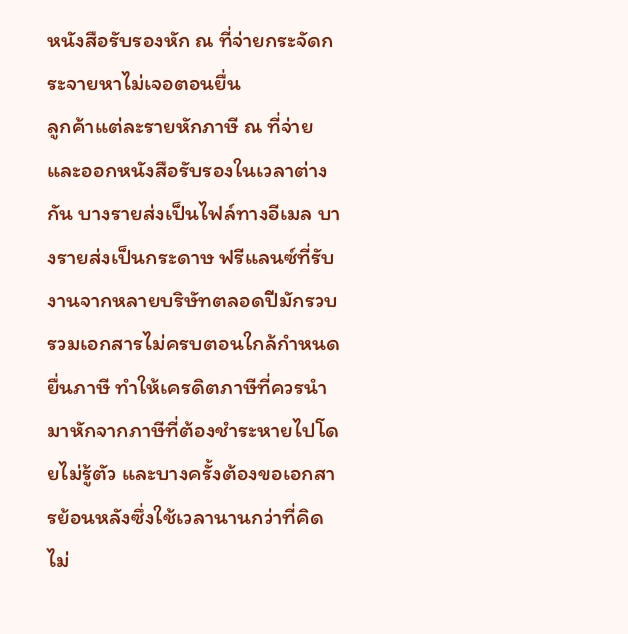หนังสือรับรองหัก ณ ที่จ่ายกระจัดกระจายหาไม่เจอตอนยื่น
ลูกค้าแต่ละรายหักภาษี ณ ที่จ่ายและออกหนังสือรับรองในเวลาต่างกัน บางรายส่งเป็นไฟล์ทางอีเมล บางรายส่งเป็นกระดาษ ฟรีแลนซ์ที่รับงานจากหลายบริษัทตลอดปีมักรวบรวมเอกสารไม่ครบตอนใกล้กำหนดยื่นภาษี ทำให้เครดิตภาษีที่ควรนำมาหักจากภาษีที่ต้องชำระหายไปโดยไม่รู้ตัว และบางครั้งต้องขอเอกสารย้อนหลังซึ่งใช้เวลานานกว่าที่คิด
ไม่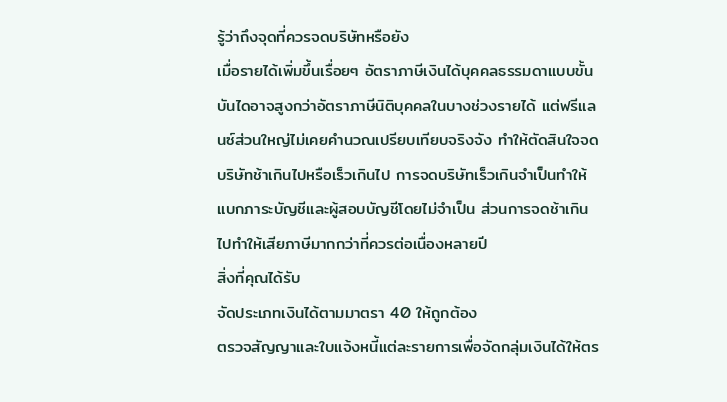รู้ว่าถึงจุดที่ควรจดบริษัทหรือยัง
เมื่อรายได้เพิ่มขึ้นเรื่อยๆ อัตราภาษีเงินได้บุคคลธรรมดาแบบขั้นบันไดอาจสูงกว่าอัตราภาษีนิติบุคคลในบางช่วงรายได้ แต่ฟรีแลนซ์ส่วนใหญ่ไม่เคยคำนวณเปรียบเทียบจริงจัง ทำให้ตัดสินใจจดบริษัทช้าเกินไปหรือเร็วเกินไป การจดบริษัทเร็วเกินจำเป็นทำให้แบกภาระบัญชีและผู้สอบบัญชีโดยไม่จำเป็น ส่วนการจดช้าเกินไปทำให้เสียภาษีมากกว่าที่ควรต่อเนื่องหลายปี
สิ่งที่คุณได้รับ
จัดประเภทเงินได้ตามมาตรา 40 ให้ถูกต้อง
ตรวจสัญญาและใบแจ้งหนี้แต่ละรายการเพื่อจัดกลุ่มเงินได้ให้ตร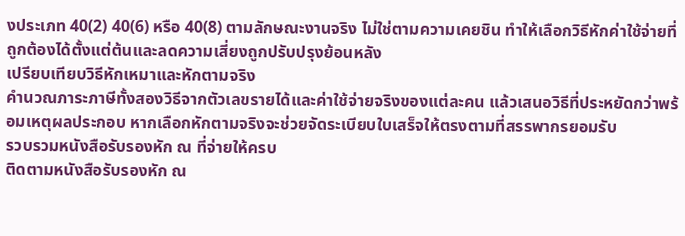งประเภท 40(2) 40(6) หรือ 40(8) ตามลักษณะงานจริง ไม่ใช่ตามความเคยชิน ทำให้เลือกวิธีหักค่าใช้จ่ายที่ถูกต้องได้ตั้งแต่ต้นและลดความเสี่ยงถูกปรับปรุงย้อนหลัง
เปรียบเทียบวิธีหักเหมาและหักตามจริง
คำนวณภาระภาษีทั้งสองวิธีจากตัวเลขรายได้และค่าใช้จ่ายจริงของแต่ละคน แล้วเสนอวิธีที่ประหยัดกว่าพร้อมเหตุผลประกอบ หากเลือกหักตามจริงจะช่วยจัดระเบียบใบเสร็จให้ตรงตามที่สรรพากรยอมรับ
รวบรวมหนังสือรับรองหัก ณ ที่จ่ายให้ครบ
ติดตามหนังสือรับรองหัก ณ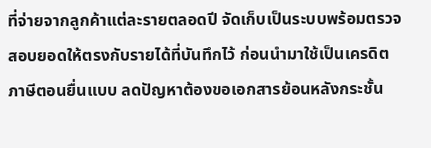ที่จ่ายจากลูกค้าแต่ละรายตลอดปี จัดเก็บเป็นระบบพร้อมตรวจสอบยอดให้ตรงกับรายได้ที่บันทึกไว้ ก่อนนำมาใช้เป็นเครดิตภาษีตอนยื่นแบบ ลดปัญหาต้องขอเอกสารย้อนหลังกระชั้น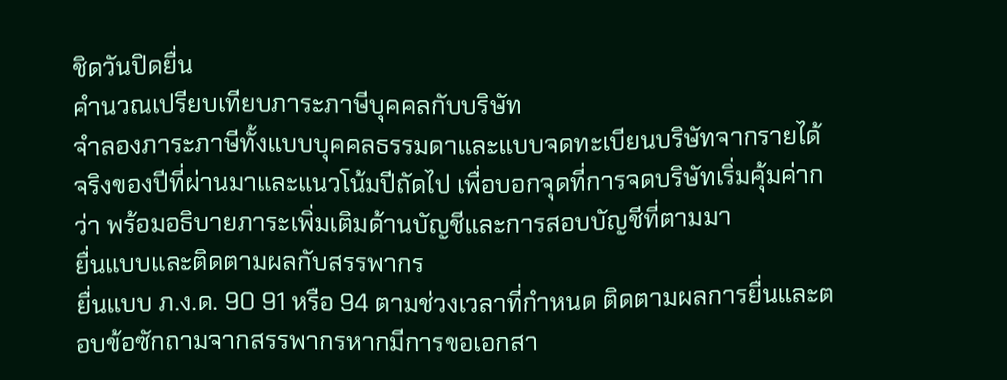ชิดวันปิดยื่น
คำนวณเปรียบเทียบภาระภาษีบุคคลกับบริษัท
จำลองภาระภาษีทั้งแบบบุคคลธรรมดาและแบบจดทะเบียนบริษัทจากรายได้จริงของปีที่ผ่านมาและแนวโน้มปีถัดไป เพื่อบอกจุดที่การจดบริษัทเริ่มคุ้มค่ากว่า พร้อมอธิบายภาระเพิ่มเติมด้านบัญชีและการสอบบัญชีที่ตามมา
ยื่นแบบและติดตามผลกับสรรพากร
ยื่นแบบ ภ.ง.ด. 90 91 หรือ 94 ตามช่วงเวลาที่กำหนด ติดตามผลการยื่นและตอบข้อซักถามจากสรรพากรหากมีการขอเอกสา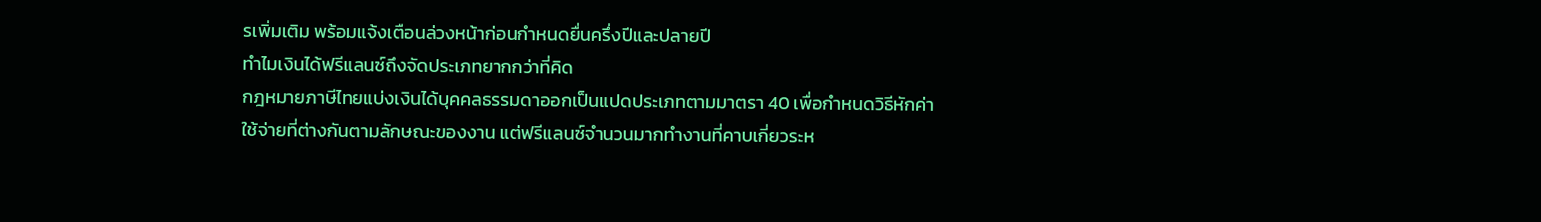รเพิ่มเติม พร้อมแจ้งเตือนล่วงหน้าก่อนกำหนดยื่นครึ่งปีและปลายปี
ทำไมเงินได้ฟรีแลนซ์ถึงจัดประเภทยากกว่าที่คิด
กฎหมายภาษีไทยแบ่งเงินได้บุคคลธรรมดาออกเป็นแปดประเภทตามมาตรา 40 เพื่อกำหนดวิธีหักค่าใช้จ่ายที่ต่างกันตามลักษณะของงาน แต่ฟรีแลนซ์จำนวนมากทำงานที่คาบเกี่ยวระห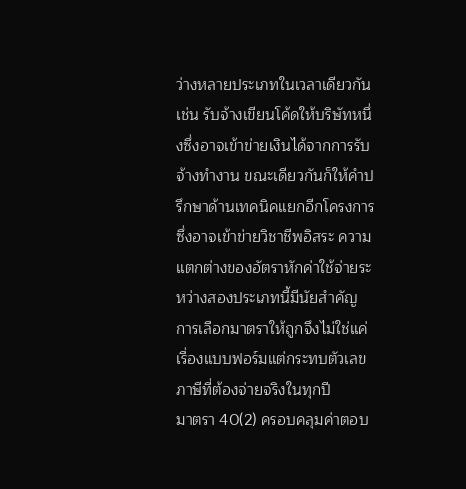ว่างหลายประเภทในเวลาเดียวกัน เช่น รับจ้างเขียนโค้ดให้บริษัทหนึ่งซึ่งอาจเข้าข่ายเงินได้จากการรับจ้างทำงาน ขณะเดียวกันก็ให้คำปรึกษาด้านเทคนิคแยกอีกโครงการซึ่งอาจเข้าข่ายวิชาชีพอิสระ ความแตกต่างของอัตราหักค่าใช้จ่ายระหว่างสองประเภทนี้มีนัยสำคัญ การเลือกมาตราให้ถูกจึงไม่ใช่แค่เรื่องแบบฟอร์มแต่กระทบตัวเลขภาษีที่ต้องจ่ายจริงในทุกปี
มาตรา 40(2) ครอบคลุมค่าตอบ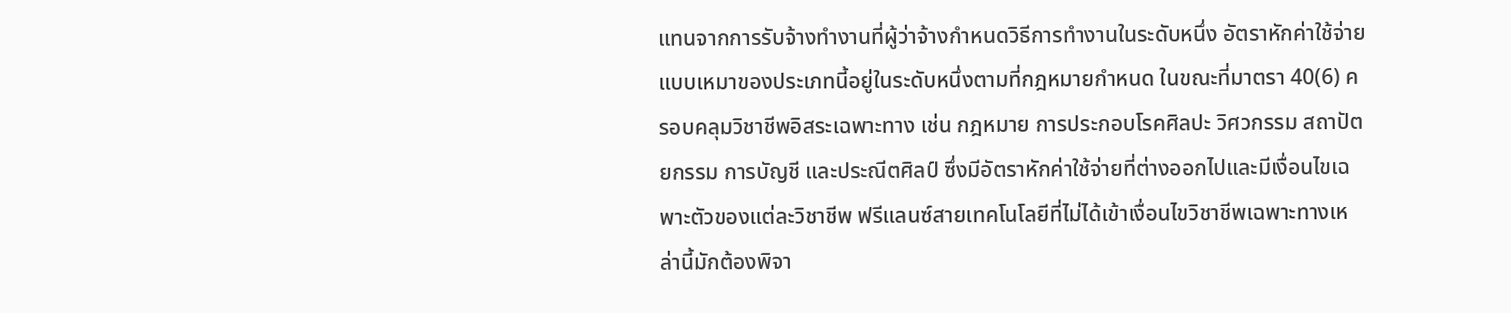แทนจากการรับจ้างทำงานที่ผู้ว่าจ้างกำหนดวิธีการทำงานในระดับหนึ่ง อัตราหักค่าใช้จ่ายแบบเหมาของประเภทนี้อยู่ในระดับหนึ่งตามที่กฎหมายกำหนด ในขณะที่มาตรา 40(6) ครอบคลุมวิชาชีพอิสระเฉพาะทาง เช่น กฎหมาย การประกอบโรคศิลปะ วิศวกรรม สถาปัตยกรรม การบัญชี และประณีตศิลป์ ซึ่งมีอัตราหักค่าใช้จ่ายที่ต่างออกไปและมีเงื่อนไขเฉพาะตัวของแต่ละวิชาชีพ ฟรีแลนซ์สายเทคโนโลยีที่ไม่ได้เข้าเงื่อนไขวิชาชีพเฉพาะทางเหล่านี้มักต้องพิจา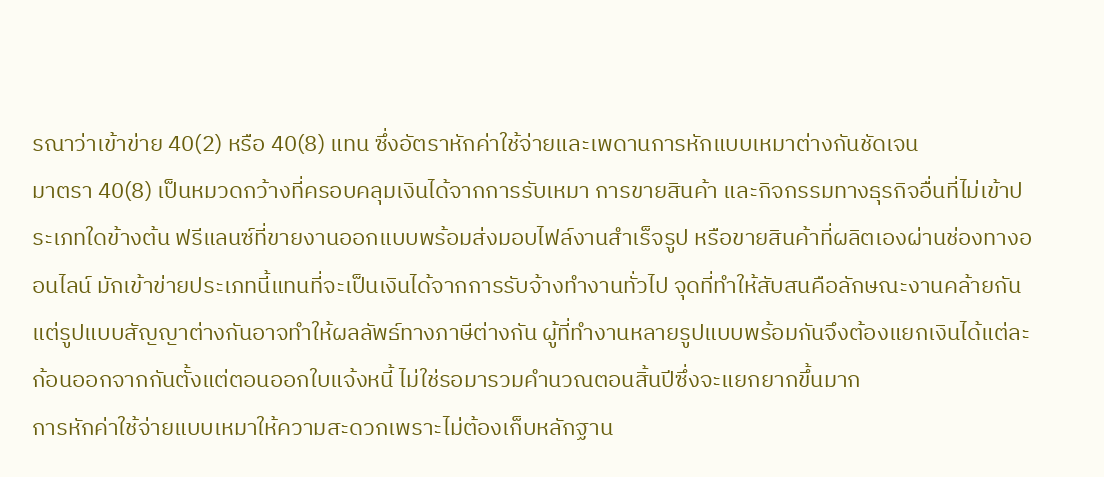รณาว่าเข้าข่าย 40(2) หรือ 40(8) แทน ซึ่งอัตราหักค่าใช้จ่ายและเพดานการหักแบบเหมาต่างกันชัดเจน
มาตรา 40(8) เป็นหมวดกว้างที่ครอบคลุมเงินได้จากการรับเหมา การขายสินค้า และกิจกรรมทางธุรกิจอื่นที่ไม่เข้าประเภทใดข้างต้น ฟรีแลนซ์ที่ขายงานออกแบบพร้อมส่งมอบไฟล์งานสำเร็จรูป หรือขายสินค้าที่ผลิตเองผ่านช่องทางออนไลน์ มักเข้าข่ายประเภทนี้แทนที่จะเป็นเงินได้จากการรับจ้างทำงานทั่วไป จุดที่ทำให้สับสนคือลักษณะงานคล้ายกันแต่รูปแบบสัญญาต่างกันอาจทำให้ผลลัพธ์ทางภาษีต่างกัน ผู้ที่ทำงานหลายรูปแบบพร้อมกันจึงต้องแยกเงินได้แต่ละก้อนออกจากกันตั้งแต่ตอนออกใบแจ้งหนี้ ไม่ใช่รอมารวมคำนวณตอนสิ้นปีซึ่งจะแยกยากขึ้นมาก
การหักค่าใช้จ่ายแบบเหมาให้ความสะดวกเพราะไม่ต้องเก็บหลักฐาน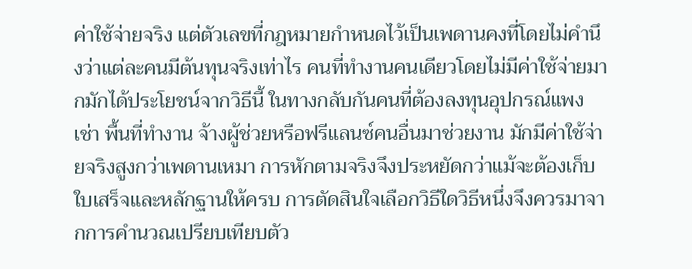ค่าใช้จ่ายจริง แต่ตัวเลขที่กฎหมายกำหนดไว้เป็นเพดานคงที่โดยไม่คำนึงว่าแต่ละคนมีต้นทุนจริงเท่าไร คนที่ทำงานคนเดียวโดยไม่มีค่าใช้จ่ายมากมักได้ประโยชน์จากวิธีนี้ ในทางกลับกันคนที่ต้องลงทุนอุปกรณ์แพง เช่า พื้นที่ทำงาน จ้างผู้ช่วยหรือฟรีแลนซ์คนอื่นมาช่วยงาน มักมีค่าใช้จ่ายจริงสูงกว่าเพดานเหมา การหักตามจริงจึงประหยัดกว่าแม้จะต้องเก็บใบเสร็จและหลักฐานให้ครบ การตัดสินใจเลือกวิธีใดวิธีหนึ่งจึงควรมาจากการคำนวณเปรียบเทียบตัว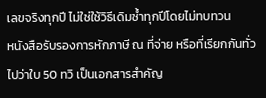เลขจริงทุกปี ไม่ใช่ใช้วิธีเดิมซ้ำทุกปีโดยไม่ทบทวน
หนังสือรับรองการหักภาษี ณ ที่จ่าย หรือที่เรียกกันทั่วไปว่าใบ 50 ทวิ เป็นเอกสารสำคัญ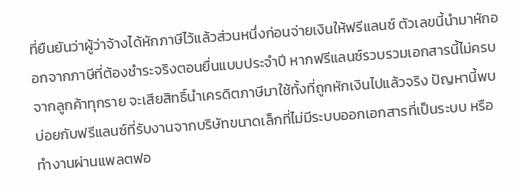ที่ยืนยันว่าผู้ว่าจ้างได้หักภาษีไว้แล้วส่วนหนึ่งก่อนจ่ายเงินให้ฟรีแลนซ์ ตัวเลขนี้นำมาหักออกจากภาษีที่ต้องชำระจริงตอนยื่นแบบประจำปี หากฟรีแลนซ์รวบรวมเอกสารนี้ไม่ครบจากลูกค้าทุกราย จะเสียสิทธิ์นำเครดิตภาษีมาใช้ทั้งที่ถูกหักเงินไปแล้วจริง ปัญหานี้พบบ่อยกับฟรีแลนซ์ที่รับงานจากบริษัทขนาดเล็กที่ไม่มีระบบออกเอกสารที่เป็นระบบ หรือทำงานผ่านแพลตฟอ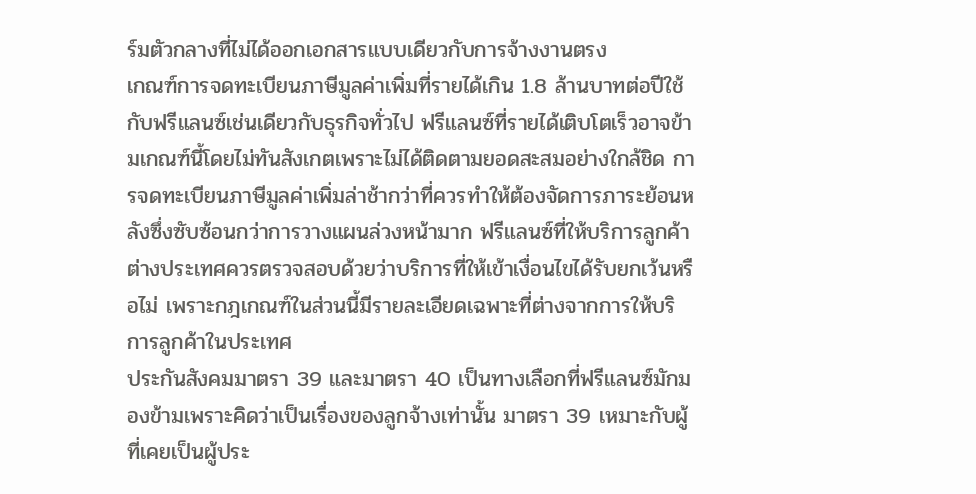ร์มตัวกลางที่ไม่ได้ออกเอกสารแบบเดียวกับการจ้างงานตรง
เกณฑ์การจดทะเบียนภาษีมูลค่าเพิ่มที่รายได้เกิน 1.8 ล้านบาทต่อปีใช้กับฟรีแลนซ์เช่นเดียวกับธุรกิจทั่วไป ฟรีแลนซ์ที่รายได้เติบโตเร็วอาจข้ามเกณฑ์นี้โดยไม่ทันสังเกตเพราะไม่ได้ติดตามยอดสะสมอย่างใกล้ชิด การจดทะเบียนภาษีมูลค่าเพิ่มล่าช้ากว่าที่ควรทำให้ต้องจัดการภาระย้อนหลังซึ่งซับซ้อนกว่าการวางแผนล่วงหน้ามาก ฟรีแลนซ์ที่ให้บริการลูกค้าต่างประเทศควรตรวจสอบด้วยว่าบริการที่ให้เข้าเงื่อนไขได้รับยกเว้นหรือไม่ เพราะกฎเกณฑ์ในส่วนนี้มีรายละเอียดเฉพาะที่ต่างจากการให้บริการลูกค้าในประเทศ
ประกันสังคมมาตรา 39 และมาตรา 40 เป็นทางเลือกที่ฟรีแลนซ์มักมองข้ามเพราะคิดว่าเป็นเรื่องของลูกจ้างเท่านั้น มาตรา 39 เหมาะกับผู้ที่เคยเป็นผู้ประ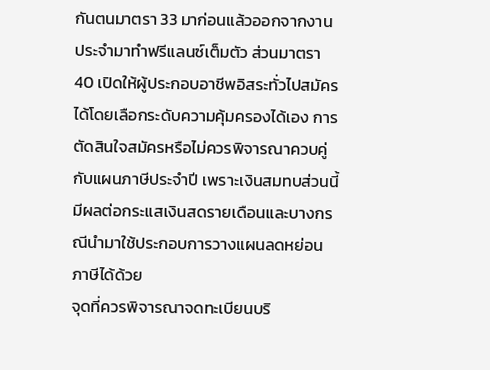กันตนมาตรา 33 มาก่อนแล้วออกจากงานประจำมาทำฟรีแลนซ์เต็มตัว ส่วนมาตรา 40 เปิดให้ผู้ประกอบอาชีพอิสระทั่วไปสมัครได้โดยเลือกระดับความคุ้มครองได้เอง การตัดสินใจสมัครหรือไม่ควรพิจารณาควบคู่กับแผนภาษีประจำปี เพราะเงินสมทบส่วนนี้มีผลต่อกระแสเงินสดรายเดือนและบางกรณีนำมาใช้ประกอบการวางแผนลดหย่อนภาษีได้ด้วย
จุดที่ควรพิจารณาจดทะเบียนบริ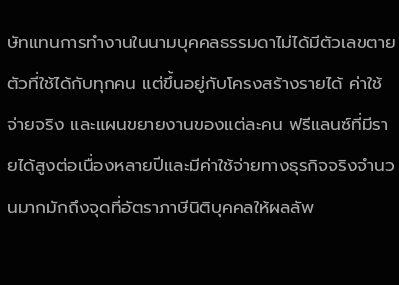ษัทแทนการทำงานในนามบุคคลธรรมดาไม่ได้มีตัวเลขตายตัวที่ใช้ได้กับทุกคน แต่ขึ้นอยู่กับโครงสร้างรายได้ ค่าใช้จ่ายจริง และแผนขยายงานของแต่ละคน ฟรีแลนซ์ที่มีรายได้สูงต่อเนื่องหลายปีและมีค่าใช้จ่ายทางธุรกิจจริงจำนวนมากมักถึงจุดที่อัตราภาษีนิติบุคคลให้ผลลัพ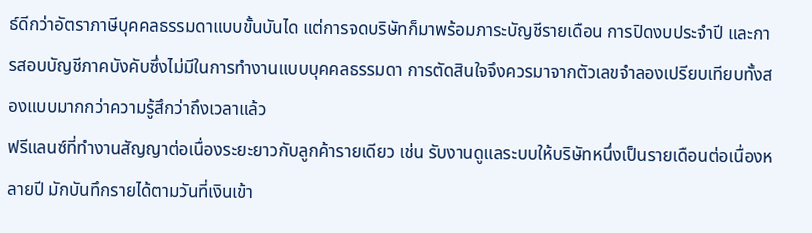ธ์ดีกว่าอัตราภาษีบุคคลธรรมดาแบบขั้นบันได แต่การจดบริษัทก็มาพร้อมภาระบัญชีรายเดือน การปิดงบประจำปี และการสอบบัญชีภาคบังคับซึ่งไม่มีในการทำงานแบบบุคคลธรรมดา การตัดสินใจจึงควรมาจากตัวเลขจำลองเปรียบเทียบทั้งสองแบบมากกว่าความรู้สึกว่าถึงเวลาแล้ว
ฟรีแลนซ์ที่ทำงานสัญญาต่อเนื่องระยะยาวกับลูกค้ารายเดียว เช่น รับงานดูแลระบบให้บริษัทหนึ่งเป็นรายเดือนต่อเนื่องหลายปี มักบันทึกรายได้ตามวันที่เงินเข้า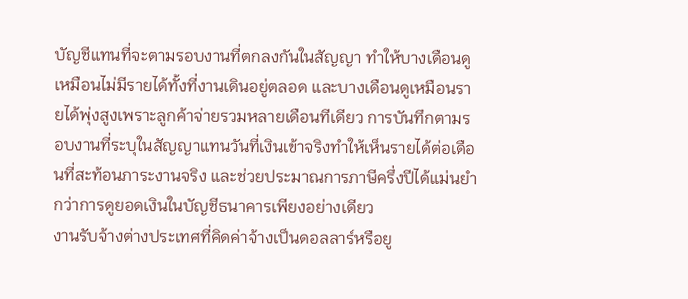บัญชีแทนที่จะตามรอบงานที่ตกลงกันในสัญญา ทำให้บางเดือนดูเหมือนไม่มีรายได้ทั้งที่งานเดินอยู่ตลอด และบางเดือนดูเหมือนรายได้พุ่งสูงเพราะลูกค้าจ่ายรวมหลายเดือนทีเดียว การบันทึกตามรอบงานที่ระบุในสัญญาแทนวันที่เงินเข้าจริงทำให้เห็นรายได้ต่อเดือนที่สะท้อนภาระงานจริง และช่วยประมาณการภาษีครึ่งปีได้แม่นยำกว่าการดูยอดเงินในบัญชีธนาคารเพียงอย่างเดียว
งานรับจ้างต่างประเทศที่คิดค่าจ้างเป็นดอลลาร์หรือยู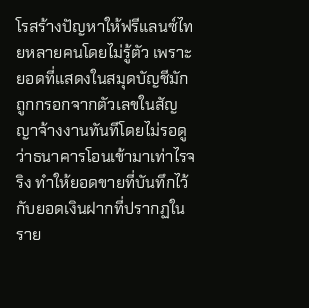โรสร้างปัญหาให้ฟรีแลนซ์ไทยหลายคนโดยไม่รู้ตัว เพราะยอดที่แสดงในสมุดบัญชีมักถูกกรอกจากตัวเลขในสัญญาจ้างงานทันทีโดยไม่รอดูว่าธนาคารโอนเข้ามาเท่าไรจริง ทำให้ยอดขายที่บันทึกไว้กับยอดเงินฝากที่ปรากฏในราย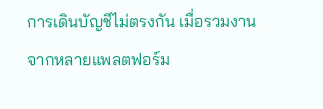การเดินบัญชีไม่ตรงกัน เมื่อรวมงานจากหลายแพลตฟอร์ม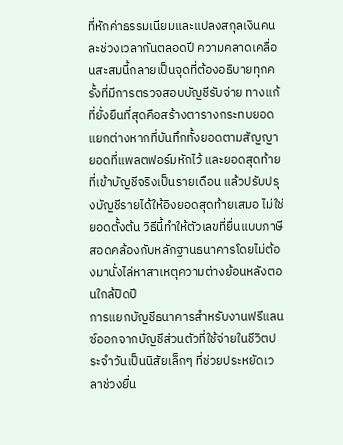ที่หักค่าธรรมเนียมและแปลงสกุลเงินคนละช่วงเวลากันตลอดปี ความคลาดเคลื่อนสะสมนี้กลายเป็นจุดที่ต้องอธิบายทุกครั้งที่มีการตรวจสอบบัญชีรับจ่าย ทางแก้ที่ยั่งยืนที่สุดคือสร้างตารางกระทบยอดแยกต่างหากที่บันทึกทั้งยอดตามสัญญา ยอดที่แพลตฟอร์มหักไว้ และยอดสุดท้ายที่เข้าบัญชีจริงเป็นรายเดือน แล้วปรับปรุงบัญชีรายได้ให้อิงยอดสุดท้ายเสมอ ไม่ใช่ยอดตั้งต้น วิธีนี้ทำให้ตัวเลขที่ยื่นแบบภาษีสอดคล้องกับหลักฐานธนาคารโดยไม่ต้องมานั่งไล่หาสาเหตุความต่างย้อนหลังตอนใกล้ปิดปี
การแยกบัญชีธนาคารสำหรับงานฟรีแลนซ์ออกจากบัญชีส่วนตัวที่ใช้จ่ายในชีวิตประจำวันเป็นนิสัยเล็กๆ ที่ช่วยประหยัดเวลาช่วงยื่น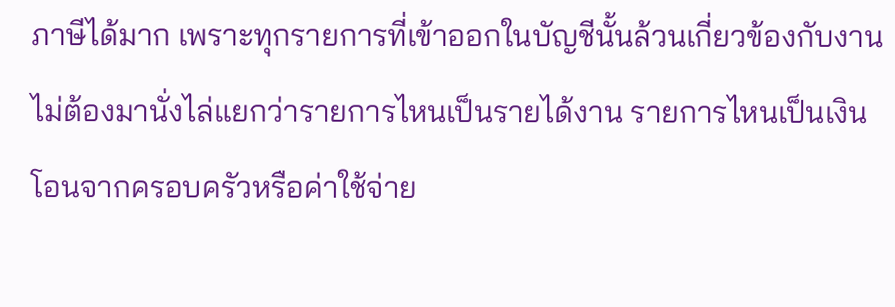ภาษีได้มาก เพราะทุกรายการที่เข้าออกในบัญชีนั้นล้วนเกี่ยวข้องกับงาน ไม่ต้องมานั่งไล่แยกว่ารายการไหนเป็นรายได้งาน รายการไหนเป็นเงินโอนจากครอบครัวหรือค่าใช้จ่าย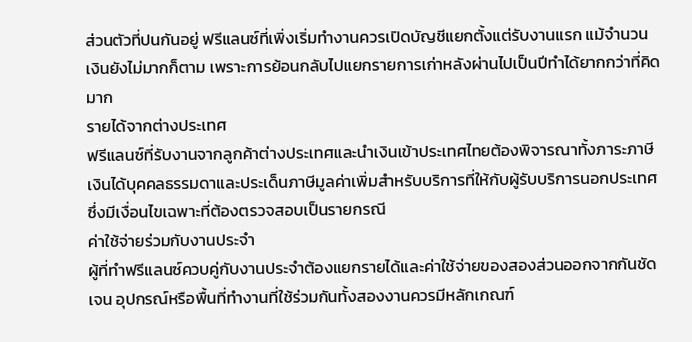ส่วนตัวที่ปนกันอยู่ ฟรีแลนซ์ที่เพิ่งเริ่มทำงานควรเปิดบัญชีแยกตั้งแต่รับงานแรก แม้จำนวนเงินยังไม่มากก็ตาม เพราะการย้อนกลับไปแยกรายการเก่าหลังผ่านไปเป็นปีทำได้ยากกว่าที่คิดมาก
รายได้จากต่างประเทศ
ฟรีแลนซ์ที่รับงานจากลูกค้าต่างประเทศและนำเงินเข้าประเทศไทยต้องพิจารณาทั้งภาระภาษีเงินได้บุคคลธรรมดาและประเด็นภาษีมูลค่าเพิ่มสำหรับบริการที่ให้กับผู้รับบริการนอกประเทศ ซึ่งมีเงื่อนไขเฉพาะที่ต้องตรวจสอบเป็นรายกรณี
ค่าใช้จ่ายร่วมกับงานประจำ
ผู้ที่ทำฟรีแลนซ์ควบคู่กับงานประจำต้องแยกรายได้และค่าใช้จ่ายของสองส่วนออกจากกันชัดเจน อุปกรณ์หรือพื้นที่ทำงานที่ใช้ร่วมกันทั้งสองงานควรมีหลักเกณฑ์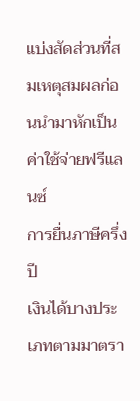แบ่งสัดส่วนที่สมเหตุสมผลก่อนนำมาหักเป็นค่าใช้จ่ายฟรีแลนซ์
การยื่นภาษีครึ่งปี
เงินได้บางประเภทตามมาตรา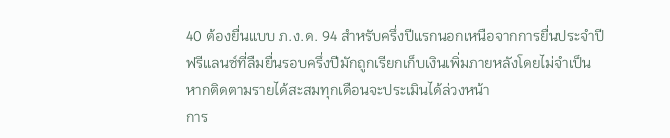40 ต้องยื่นแบบ ภ.ง.ด. 94 สำหรับครึ่งปีแรกนอกเหนือจากการยื่นประจำปี ฟรีแลนซ์ที่ลืมยื่นรอบครึ่งปีมักถูกเรียกเก็บเงินเพิ่มภายหลังโดยไม่จำเป็น หากติดตามรายได้สะสมทุกเดือนจะประเมินได้ล่วงหน้า
การ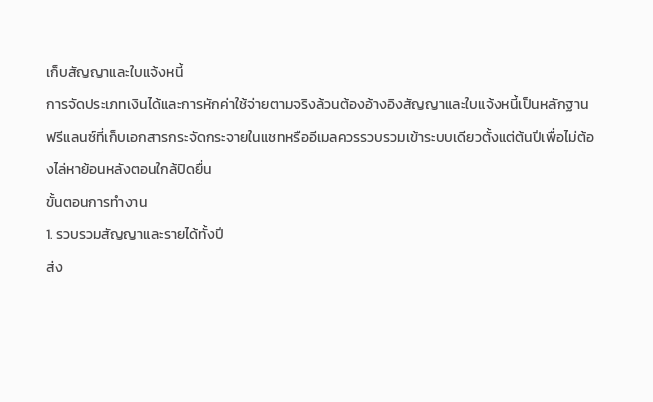เก็บสัญญาและใบแจ้งหนี้
การจัดประเภทเงินได้และการหักค่าใช้จ่ายตามจริงล้วนต้องอ้างอิงสัญญาและใบแจ้งหนี้เป็นหลักฐาน ฟรีแลนซ์ที่เก็บเอกสารกระจัดกระจายในแชทหรืออีเมลควรรวบรวมเข้าระบบเดียวตั้งแต่ต้นปีเพื่อไม่ต้องไล่หาย้อนหลังตอนใกล้ปิดยื่น
ขั้นตอนการทำงาน
1. รวบรวมสัญญาและรายได้ทั้งปี
ส่ง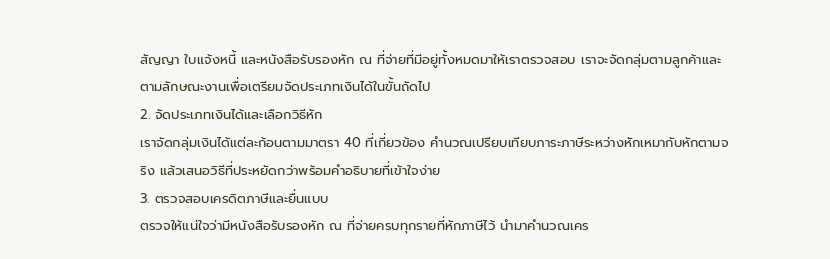สัญญา ใบแจ้งหนี้ และหนังสือรับรองหัก ณ ที่จ่ายที่มีอยู่ทั้งหมดมาให้เราตรวจสอบ เราจะจัดกลุ่มตามลูกค้าและตามลักษณะงานเพื่อเตรียมจัดประเภทเงินได้ในขั้นถัดไป
2. จัดประเภทเงินได้และเลือกวิธีหัก
เราจัดกลุ่มเงินได้แต่ละก้อนตามมาตรา 40 ที่เกี่ยวข้อง คำนวณเปรียบเทียบภาระภาษีระหว่างหักเหมากับหักตามจริง แล้วเสนอวิธีที่ประหยัดกว่าพร้อมคำอธิบายที่เข้าใจง่าย
3. ตรวจสอบเครดิตภาษีและยื่นแบบ
ตรวจให้แน่ใจว่ามีหนังสือรับรองหัก ณ ที่จ่ายครบทุกรายที่หักภาษีไว้ นำมาคำนวณเคร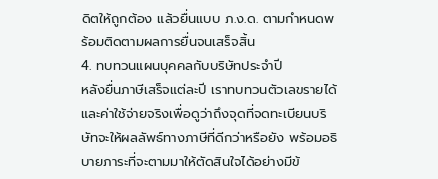ดิตให้ถูกต้อง แล้วยื่นแบบ ภ.ง.ด. ตามกำหนดพร้อมติดตามผลการยื่นจนเสร็จสิ้น
4. ทบทวนแผนบุคคลกับบริษัทประจำปี
หลังยื่นภาษีเสร็จแต่ละปี เราทบทวนตัวเลขรายได้และค่าใช้จ่ายจริงเพื่อดูว่าถึงจุดที่จดทะเบียนบริษัทจะให้ผลลัพธ์ทางภาษีที่ดีกว่าหรือยัง พร้อมอธิบายภาระที่จะตามมาให้ตัดสินใจได้อย่างมีข้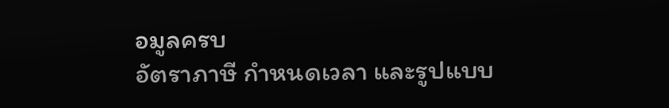อมูลครบ
อัตราภาษี กำหนดเวลา และรูปแบบ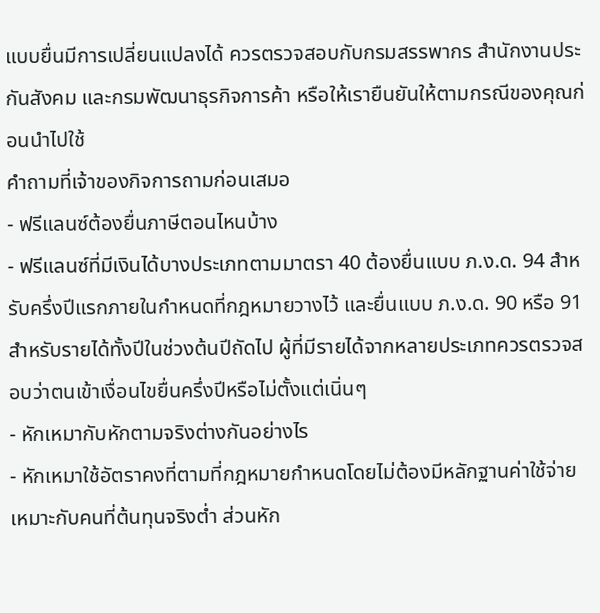แบบยื่นมีการเปลี่ยนแปลงได้ ควรตรวจสอบกับกรมสรรพากร สำนักงานประกันสังคม และกรมพัฒนาธุรกิจการค้า หรือให้เรายืนยันให้ตามกรณีของคุณก่อนนำไปใช้
คำถามที่เจ้าของกิจการถามก่อนเสมอ
- ฟรีแลนซ์ต้องยื่นภาษีตอนไหนบ้าง
- ฟรีแลนซ์ที่มีเงินได้บางประเภทตามมาตรา 40 ต้องยื่นแบบ ภ.ง.ด. 94 สำหรับครึ่งปีแรกภายในกำหนดที่กฎหมายวางไว้ และยื่นแบบ ภ.ง.ด. 90 หรือ 91 สำหรับรายได้ทั้งปีในช่วงต้นปีถัดไป ผู้ที่มีรายได้จากหลายประเภทควรตรวจสอบว่าตนเข้าเงื่อนไขยื่นครึ่งปีหรือไม่ตั้งแต่เนิ่นๆ
- หักเหมากับหักตามจริงต่างกันอย่างไร
- หักเหมาใช้อัตราคงที่ตามที่กฎหมายกำหนดโดยไม่ต้องมีหลักฐานค่าใช้จ่าย เหมาะกับคนที่ต้นทุนจริงต่ำ ส่วนหัก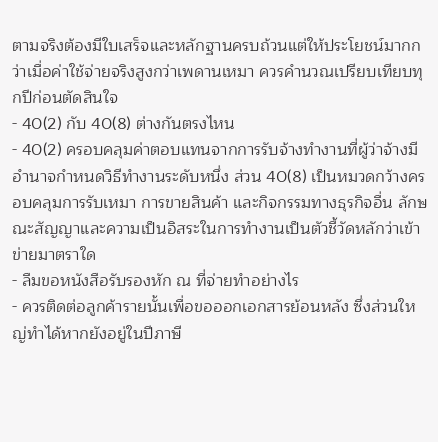ตามจริงต้องมีใบเสร็จและหลักฐานครบถ้วนแต่ให้ประโยชน์มากกว่าเมื่อค่าใช้จ่ายจริงสูงกว่าเพดานเหมา ควรคำนวณเปรียบเทียบทุกปีก่อนตัดสินใจ
- 40(2) กับ 40(8) ต่างกันตรงไหน
- 40(2) ครอบคลุมค่าตอบแทนจากการรับจ้างทำงานที่ผู้ว่าจ้างมีอำนาจกำหนดวิธีทำงานระดับหนึ่ง ส่วน 40(8) เป็นหมวดกว้างครอบคลุมการรับเหมา การขายสินค้า และกิจกรรมทางธุรกิจอื่น ลักษณะสัญญาและความเป็นอิสระในการทำงานเป็นตัวชี้วัดหลักว่าเข้าข่ายมาตราใด
- ลืมขอหนังสือรับรองหัก ณ ที่จ่ายทำอย่างไร
- ควรติดต่อลูกค้ารายนั้นเพื่อขอออกเอกสารย้อนหลัง ซึ่งส่วนใหญ่ทำได้หากยังอยู่ในปีภาษี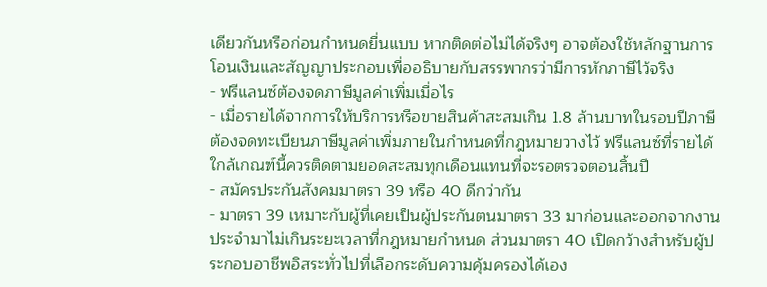เดียวกันหรือก่อนกำหนดยื่นแบบ หากติดต่อไม่ได้จริงๆ อาจต้องใช้หลักฐานการโอนเงินและสัญญาประกอบเพื่ออธิบายกับสรรพากรว่ามีการหักภาษีไว้จริง
- ฟรีแลนซ์ต้องจดภาษีมูลค่าเพิ่มเมื่อไร
- เมื่อรายได้จากการให้บริการหรือขายสินค้าสะสมเกิน 1.8 ล้านบาทในรอบปีภาษี ต้องจดทะเบียนภาษีมูลค่าเพิ่มภายในกำหนดที่กฎหมายวางไว้ ฟรีแลนซ์ที่รายได้ใกล้เกณฑ์นี้ควรติดตามยอดสะสมทุกเดือนแทนที่จะรอตรวจตอนสิ้นปี
- สมัครประกันสังคมมาตรา 39 หรือ 40 ดีกว่ากัน
- มาตรา 39 เหมาะกับผู้ที่เคยเป็นผู้ประกันตนมาตรา 33 มาก่อนและออกจากงานประจำมาไม่เกินระยะเวลาที่กฎหมายกำหนด ส่วนมาตรา 40 เปิดกว้างสำหรับผู้ประกอบอาชีพอิสระทั่วไปที่เลือกระดับความคุ้มครองได้เอง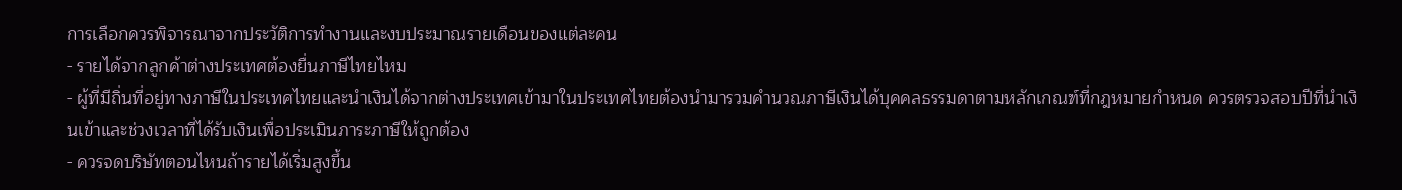การเลือกควรพิจารณาจากประวัติการทำงานและงบประมาณรายเดือนของแต่ละคน
- รายได้จากลูกค้าต่างประเทศต้องยื่นภาษีไทยไหม
- ผู้ที่มีถิ่นที่อยู่ทางภาษีในประเทศไทยและนำเงินได้จากต่างประเทศเข้ามาในประเทศไทยต้องนำมารวมคำนวณภาษีเงินได้บุคคลธรรมดาตามหลักเกณฑ์ที่กฎหมายกำหนด ควรตรวจสอบปีที่นำเงินเข้าและช่วงเวลาที่ได้รับเงินเพื่อประเมินภาระภาษีให้ถูกต้อง
- ควรจดบริษัทตอนไหนถ้ารายได้เริ่มสูงขึ้น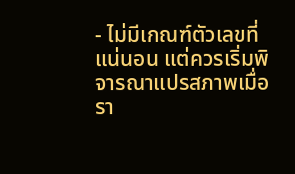- ไม่มีเกณฑ์ตัวเลขที่แน่นอน แต่ควรเริ่มพิจารณาแปรสภาพเมื่อรา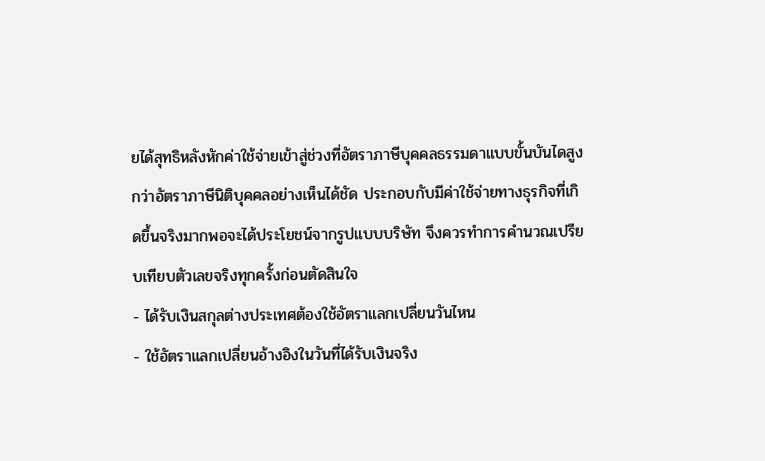ยได้สุทธิหลังหักค่าใช้จ่ายเข้าสู่ช่วงที่อัตราภาษีบุคคลธรรมดาแบบขั้นบันไดสูงกว่าอัตราภาษีนิติบุคคลอย่างเห็นได้ชัด ประกอบกับมีค่าใช้จ่ายทางธุรกิจที่เกิดขึ้นจริงมากพอจะได้ประโยชน์จากรูปแบบบริษัท จึงควรทำการคำนวณเปรียบเทียบตัวเลขจริงทุกครั้งก่อนตัดสินใจ
- ได้รับเงินสกุลต่างประเทศต้องใช้อัตราแลกเปลี่ยนวันไหน
- ใช้อัตราแลกเปลี่ยนอ้างอิงในวันที่ได้รับเงินจริง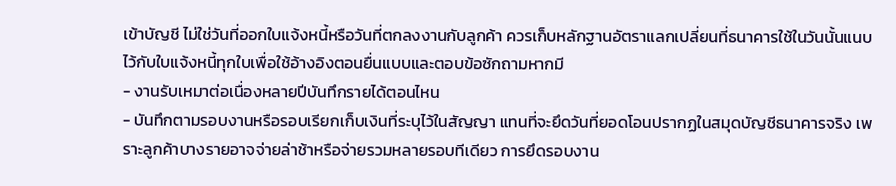เข้าบัญชี ไม่ใช่วันที่ออกใบแจ้งหนี้หรือวันที่ตกลงงานกับลูกค้า ควรเก็บหลักฐานอัตราแลกเปลี่ยนที่ธนาคารใช้ในวันนั้นแนบไว้กับใบแจ้งหนี้ทุกใบเพื่อใช้อ้างอิงตอนยื่นแบบและตอบข้อซักถามหากมี
- งานรับเหมาต่อเนื่องหลายปีบันทึกรายได้ตอนไหน
- บันทึกตามรอบงานหรือรอบเรียกเก็บเงินที่ระบุไว้ในสัญญา แทนที่จะยึดวันที่ยอดโอนปรากฏในสมุดบัญชีธนาคารจริง เพราะลูกค้าบางรายอาจจ่ายล่าช้าหรือจ่ายรวมหลายรอบทีเดียว การยึดรอบงาน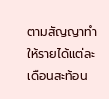ตามสัญญาทำให้รายได้แต่ละเดือนสะท้อน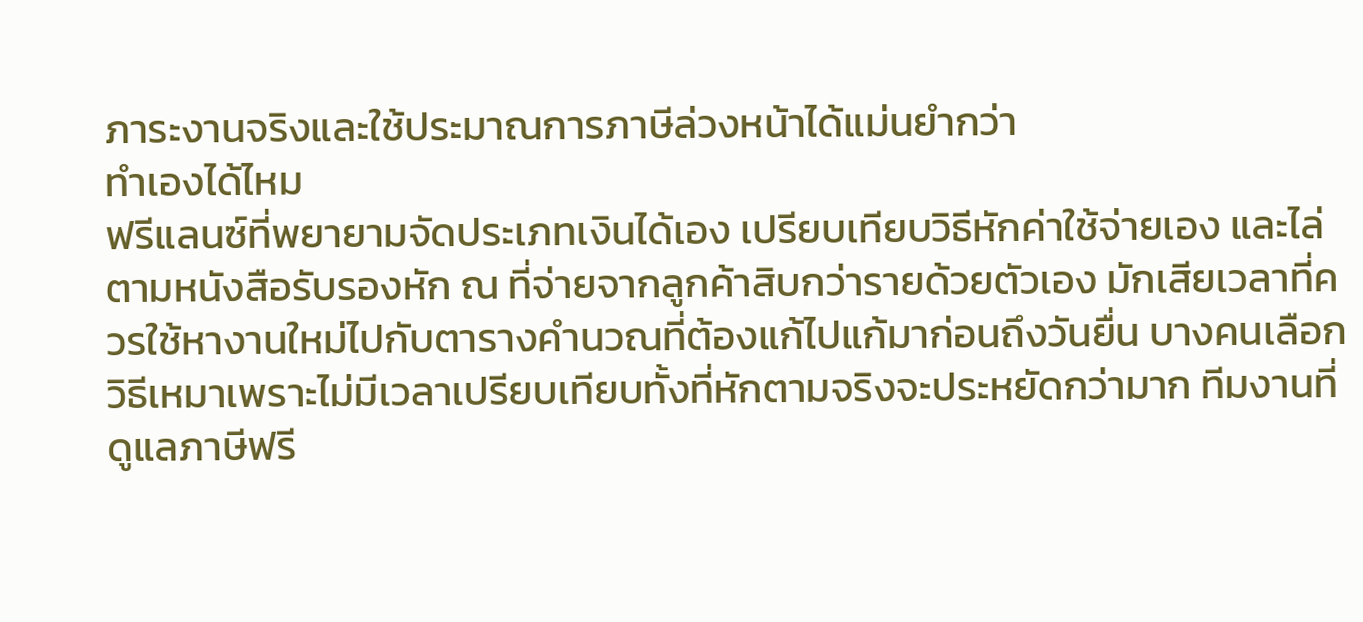ภาระงานจริงและใช้ประมาณการภาษีล่วงหน้าได้แม่นยำกว่า
ทำเองได้ไหม
ฟรีแลนซ์ที่พยายามจัดประเภทเงินได้เอง เปรียบเทียบวิธีหักค่าใช้จ่ายเอง และไล่ตามหนังสือรับรองหัก ณ ที่จ่ายจากลูกค้าสิบกว่ารายด้วยตัวเอง มักเสียเวลาที่ควรใช้หางานใหม่ไปกับตารางคำนวณที่ต้องแก้ไปแก้มาก่อนถึงวันยื่น บางคนเลือกวิธีเหมาเพราะไม่มีเวลาเปรียบเทียบทั้งที่หักตามจริงจะประหยัดกว่ามาก ทีมงานที่ดูแลภาษีฟรี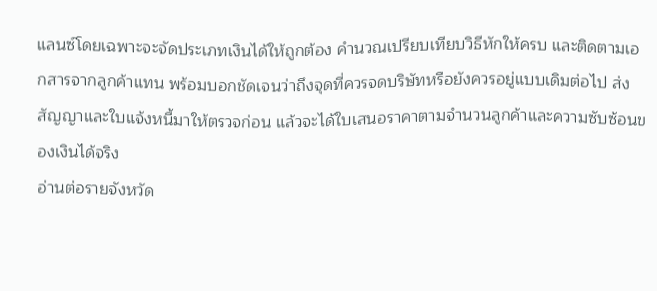แลนซ์โดยเฉพาะจะจัดประเภทเงินได้ให้ถูกต้อง คำนวณเปรียบเทียบวิธีหักให้ครบ และติดตามเอกสารจากลูกค้าแทน พร้อมบอกชัดเจนว่าถึงจุดที่ควรจดบริษัทหรือยังควรอยู่แบบเดิมต่อไป ส่งสัญญาและใบแจ้งหนี้มาให้ตรวจก่อน แล้วจะได้ใบเสนอราคาตามจำนวนลูกค้าและความซับซ้อนของเงินได้จริง
อ่านต่อรายจังหวัด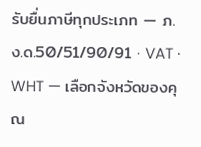รับยื่นภาษีทุกประเภท — ภ.ง.ด.50/51/90/91 · VAT · WHT — เลือกจังหวัดของคุณ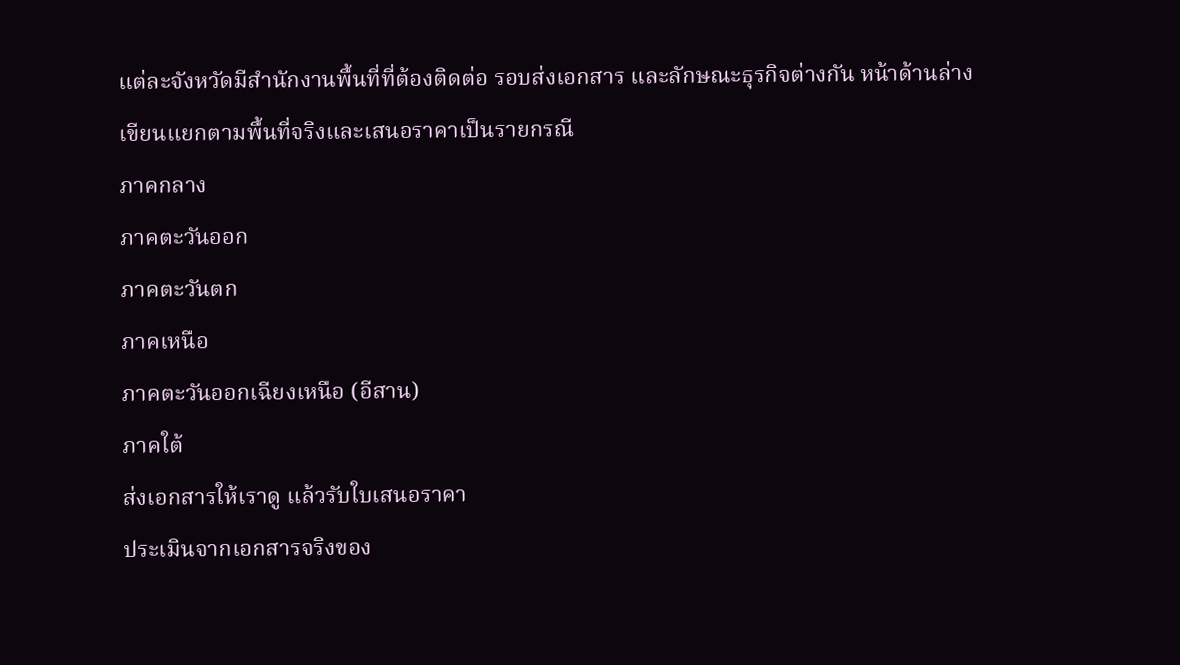แต่ละจังหวัดมีสำนักงานพื้นที่ที่ต้องติดต่อ รอบส่งเอกสาร และลักษณะธุรกิจต่างกัน หน้าด้านล่างเขียนแยกตามพื้นที่จริงและเสนอราคาเป็นรายกรณี
ภาคกลาง
ภาคตะวันออก
ภาคตะวันตก
ภาคเหนือ
ภาคตะวันออกเฉียงเหนือ (อีสาน)
ภาคใต้
ส่งเอกสารให้เราดู แล้วรับใบเสนอราคา
ประเมินจากเอกสารจริงของ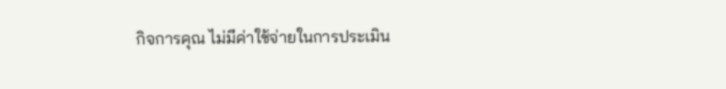กิจการคุณ ไม่มีค่าใช้จ่ายในการประเมิน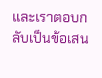และเราตอบกลับเป็นข้อเสน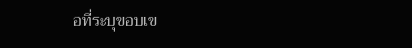อที่ระบุขอบเข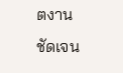ตงานชัดเจน